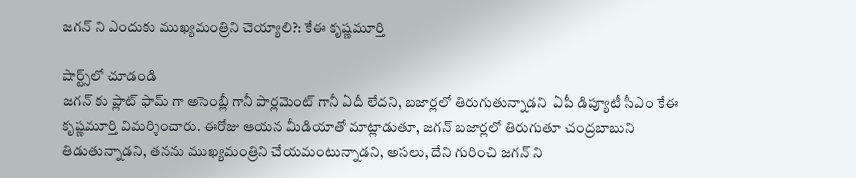జగన్ ని ఎందుకు ముఖ్యమంత్రిని చెయ్యాలి?: కేఈ కృష్ణమూర్తి

షార్ట్స్‌లో చూడండి
జగన్ కు ప్లాట్ ఫామ్ గా అసెంబ్లీ గానీ పార్లమెంట్ గానీ ఏదీ లేదని, బజార్లలో తిరుగుతున్నాడని  ఏపీ డిప్యూటీ సీఎం కేఈ కృష్ణమూర్తి విమర్శించారు. ఈరోజు ఆయన మీడియాతో మాట్లాడుతూ, జగన్ బజార్లలో తిరుగుతూ చంద్రబాబుని తిడుతున్నాడని, తనను ముఖ్యమంత్రిని చేయమంటున్నాడని, అసలు, దేని గురించి జగన్ ని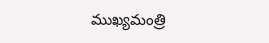ముఖ్యమంత్రి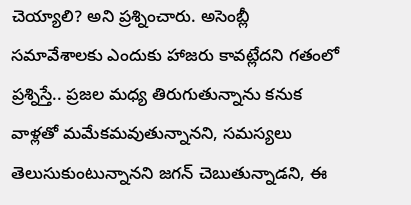చెయ్యాలి? అని ప్రశ్నించారు. అసెంబ్లీ సమావేశాలకు ఎందుకు హాజరు కావట్లేదని గతంలో ప్రశ్నిస్తే.. ప్రజల మధ్య తిరుగుతున్నాను కనుక వాళ్లతో మమేకమవుతున్నానని, సమస్యలు తెలుసుకుంటున్నానని జగన్ చెబుతున్నాడని, ఈ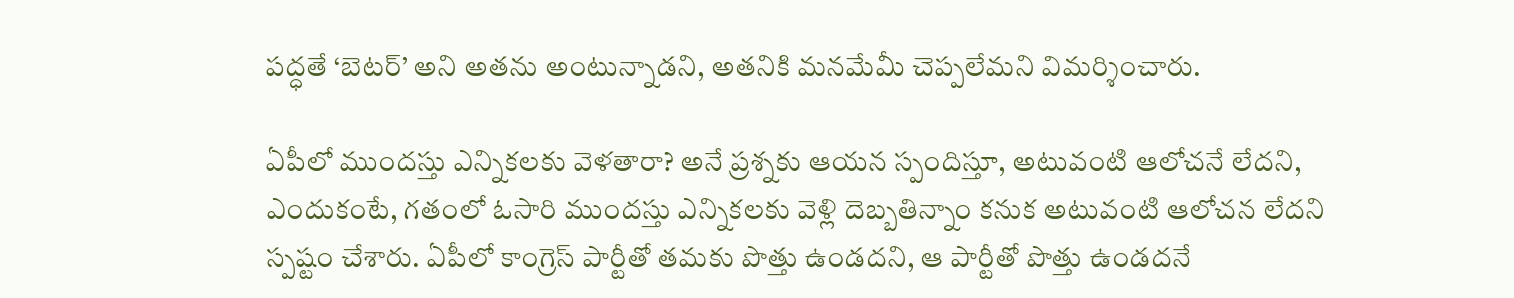పద్ధతే ‘బెటర్’ అని అతను అంటున్నాడని, అతనికి మనమేమీ చెప్పలేమని విమర్శించారు.

ఏపీలో ముందస్తు ఎన్నికలకు వెళతారా? అనే ప్రశ్నకు ఆయన స్పందిస్తూ, అటువంటి ఆలోచనే లేదని, ఎందుకంటే, గతంలో ఓసారి ముందస్తు ఎన్నికలకు వెళ్లి దెబ్బతిన్నాం కనుక అటువంటి ఆలోచన లేదని స్పష్టం చేశారు. ఏపీలో కాంగ్రెస్ పార్టీతో తమకు పొత్తు ఉండదని, ఆ పార్టీతో పొత్తు ఉండదనే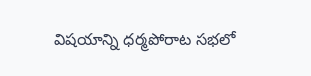విషయాన్ని ధర్మపోరాట సభలో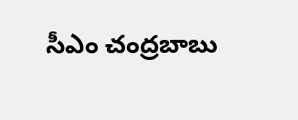సీఎం చంద్రబాబు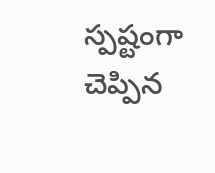స్పష్టంగా చెప్పిన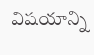విషయాన్ని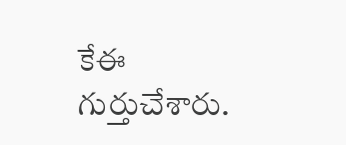కేఈ గుర్తుచేశారు.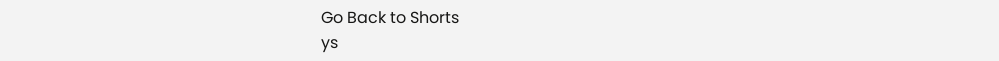Go Back to Shorts
ys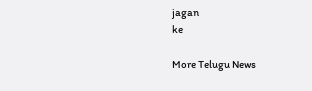jagan
ke

More Telugu News